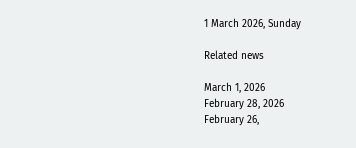1 March 2026, Sunday

Related news

March 1, 2026
February 28, 2026
February 26,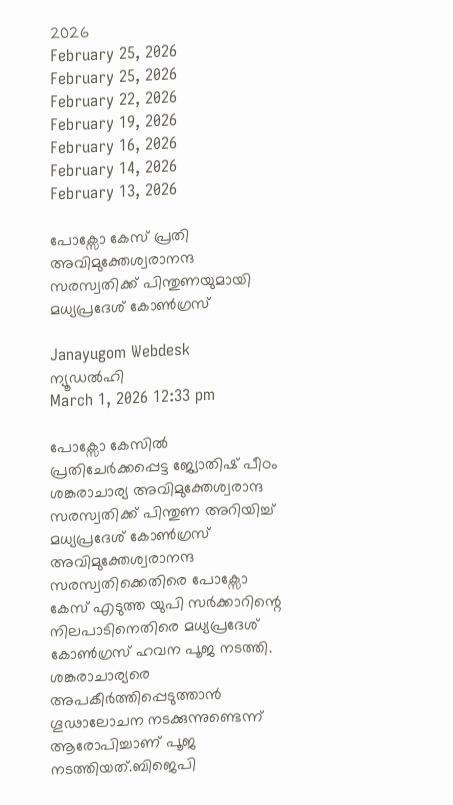2026
February 25, 2026
February 25, 2026
February 22, 2026
February 19, 2026
February 16, 2026
February 14, 2026
February 13, 2026

പോക്സോ കേസ് പ്രതി അവിമുക്തേശ്വരാനന്ദ സരസ്വതിക്ക് പിന്തുണയുമായി മധ്യപ്രദേശ് കോണ്‍ഗ്രസ്

Janayugom Webdesk
ന്യൂഡല്‍ഹി
March 1, 2026 12:33 pm

പോക്സോ കേസില്‍ പ്രതിചേര്‍ക്കപ്പെട്ട ജ്യോതിഷ് പീഠം ശങ്കരാചാര്യ അവിമുക്തേശ്വരാന്ദ സരസ്വതിക്ക് പിന്തുണ അറിയിച്ച് മധ്യപ്രദേശ് കോണ്‍ഗ്രസ് അവിമുക്തേശ്വരാനന്ദ സരസ്വതിക്കെതിരെ പോക്സോ കേസ് എടുത്ത യുപി സർക്കാറിന്റെ നിലപാടിനെതിരെ മധ്യപ്രദേശ് കോൺഗ്രസ് ഹവന പൂജ നടത്തി. ശങ്കരാചാര്യരെ അപകീർത്തിപ്പെടുത്താൻ ഗൂഢാലോചന നടക്കുന്നുണ്ടെന്ന് ആരോപിച്ചാണ് പൂജ നടത്തിയത്.ബിജെപി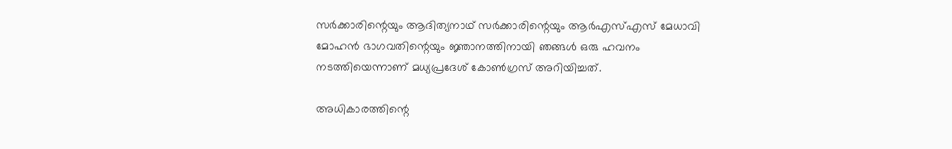സർക്കാരിന്റെയും ആദിത്യനാഥ് സർക്കാരിന്റെയും ആർ‌എസ്‌എസ് മേധാവി മോഹൻ ഭാഗവതിന്റെയും ജ്ഞാനത്തിനായി ഞങ്ങൾ ഒരു ഹവനം നടത്തിയെന്നാണ് മധ്യപ്രദേശ് കോൺഗ്രസ് അറിയിച്ചത്.

അധികാരത്തിന്റെ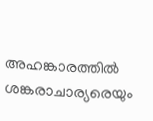അഹങ്കാരത്തിൽ ശങ്കരാചാര്യരെയും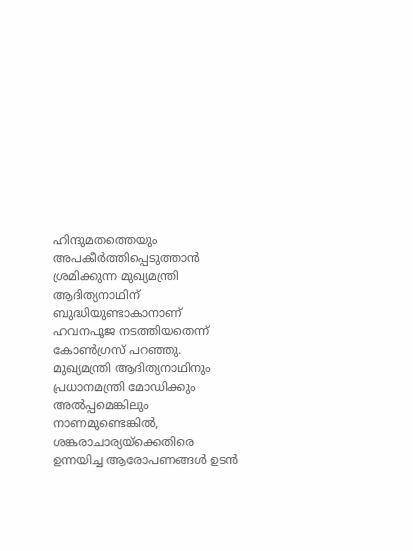ഹിന്ദുമതത്തെയും അപകീർത്തിപ്പെടുത്താൻ ശ്രമിക്കുന്ന മുഖ്യമന്ത്രി ആദിത്യനാഥിന് ബുദ്ധിയുണ്ടാകാനാണ് ഹവനപൂജ നടത്തിയതെന്ന് കോൺഗ്രസ് പറഞ്ഞു. മുഖ്യമന്ത്രി ആദിത്യനാഥിനും പ്രധാനമന്ത്രി മോഡിക്കും അൽപ്പമെങ്കിലും നാണമുണ്ടെങ്കിൽ, ശങ്കരാചാര്യയ്‌ക്കെതിരെ ഉന്നയിച്ച ആരോപണങ്ങൾ ഉടൻ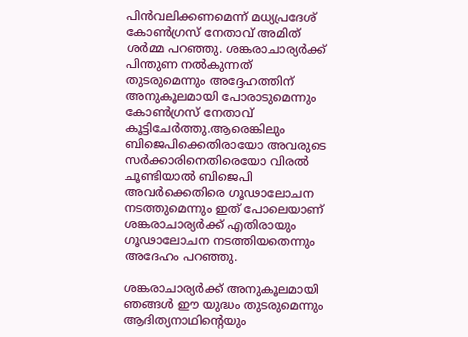പിൻവലിക്കണമെന്ന് മധ്യപ്രദേശ് കോൺഗ്രസ് നേതാവ് അമിത് ശർമ്മ പറഞ്ഞു. ശങ്കരാചാര്യർക്ക് പിന്തുണ നൽകുന്നത് തുടരുമെന്നും അദ്ദേഹത്തിന് അനുകൂലമായി പോരാടുമെന്നും കോൺഗ്രസ് നേതാവ് കൂട്ടിചേർത്തു.ആരെങ്കിലും ബിജെപിക്കെതിരായോ അവരുടെ സർക്കാരിനെതിരെയോ വിരൽ ചൂണ്ടിയാൽ ബിജെപി അവർക്കെതിരെ ഗൂഢാലോചന നടത്തുമെന്നും ഇത് പോലെയാണ് ശങ്കരാചാര്യർക്ക് എതിരായും ഗൂഢാലോചന നടത്തിയതെന്നും അദേഹം പറഞ്ഞു.

ശങ്കരാചാര്യർക്ക് അനുകൂലമായി ഞങ്ങൾ ഈ യുദ്ധം തുടരുമെന്നും ആദിത്യനാഥിന്റെയും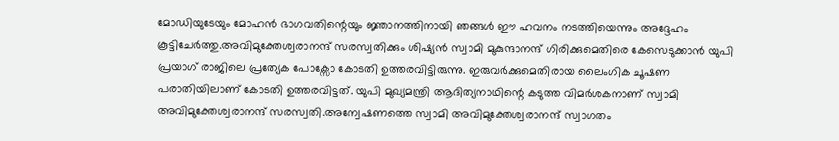മോഡിയുടേയും മോഹൻ ഭാഗവതിന്റെയും ജ്ഞാനത്തിനായി ഞങ്ങൾ ഈ ഹവനം നടത്തിയെന്നും അദ്ദേഹം കൂട്ടിചേർത്തു.അവിമുക്തേശ്വരാനന്ദ് സരസ്വതിക്കും ശിഷ്യന്‍ സ്വാമി മുകുന്ദാനന്ദ് ഗിരിക്കുമെതിരെ കേസെടുക്കാൻ യുപി പ്രയാഗ് രാജിലെ പ്രത്യേക പോക്സോ കോടതി ഉത്തരവിട്ടിരുന്നു. ഇരുവര്‍ക്കുമെതിരായ ലൈംഗിക ചൂഷണ പരാതിയിലാണ് കോടതി ഉത്തരവിട്ടത്. യുപി മുഖ്യമന്ത്രി ആദിത്യനാഥിന്റെ കടുത്ത വിമർശകനാണ് സ്വാമി അവിമുക്തേശ്വരാനന്ദ് സരസ്വതി.അന്വേഷണത്തെ സ്വാമി അവിമുക്തേശ്വരാനന്ദ് സ്വാഗതം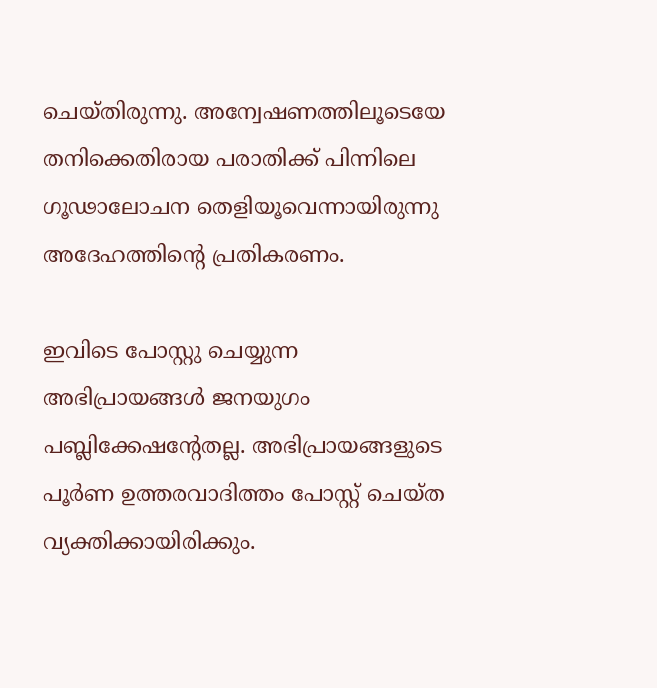ചെയ്തിരുന്നു. അന്വേഷണത്തിലൂടെയേ തനിക്കെതിരായ പരാതിക്ക് പിന്നിലെ ഗൂഢാലോചന തെളിയൂവെന്നായിരുന്നു അദേഹത്തിന്റെ പ്രതികരണം.

ഇവിടെ പോസ്റ്റു ചെയ്യുന്ന അഭിപ്രായങ്ങള്‍ ജനയുഗം പബ്ലിക്കേഷന്റേതല്ല. അഭിപ്രായങ്ങളുടെ പൂര്‍ണ ഉത്തരവാദിത്തം പോസ്റ്റ് ചെയ്ത വ്യക്തിക്കായിരിക്കും.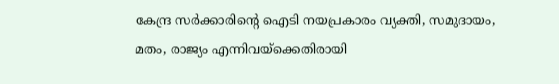കേന്ദ്ര സര്‍ക്കാരിന്റെ ഐടി നയപ്രകാരം വ്യക്തി, സമുദായം, മതം, രാജ്യം എന്നിവയ്‌ക്കെതിരായി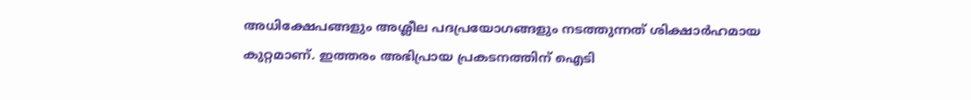അധിക്ഷേപങ്ങളും അശ്ലീല പദപ്രയോഗങ്ങളും നടത്തുന്നത് ശിക്ഷാര്‍ഹമായ കുറ്റമാണ്. ഇത്തരം അഭിപ്രായ പ്രകടനത്തിന് ഐടി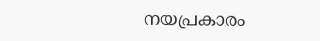നയപ്രകാരം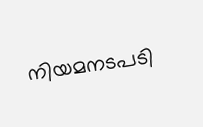നിയമനടപടി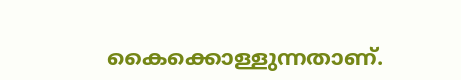കൈക്കൊള്ളുന്നതാണ്.